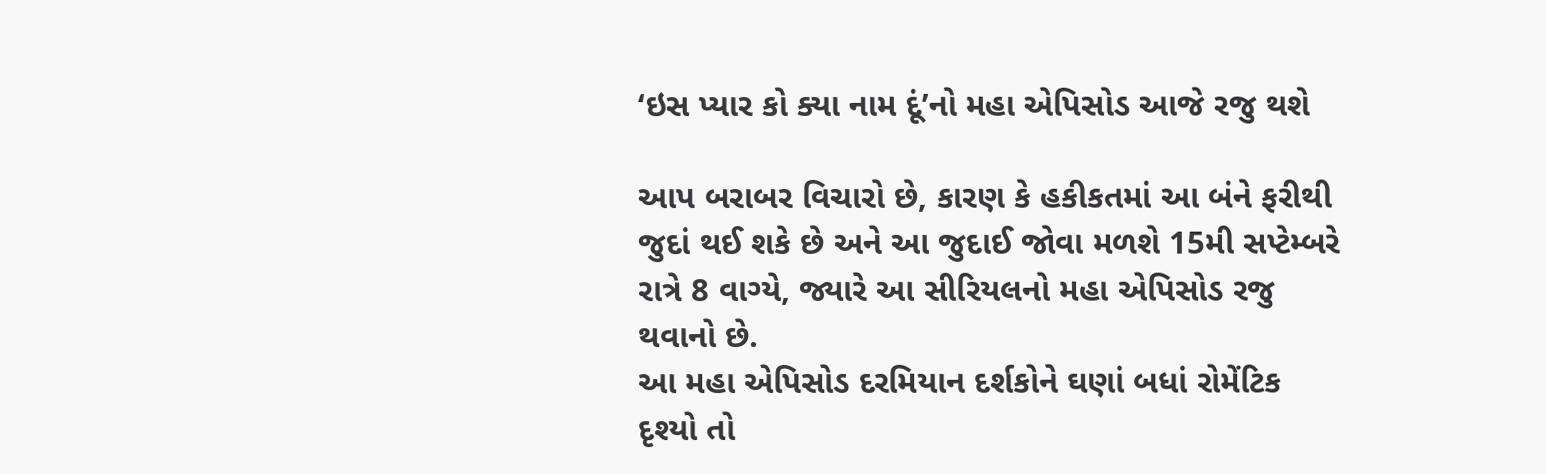‘ઇસ પ્યાર કો ક્યા નામ દૂં’નો મહા એપિસોડ આજે રજુ થશે

આપ બરાબર વિચારો છે, કારણ કે હકીકતમાં આ બંને ફરીથી જુદાં થઈ શકે છે અને આ જુદાઈ જોવા મળશે 15મી સપ્ટેમ્બરે રાત્રે 8 વાગ્યે, જ્યારે આ સીરિયલનો મહા એપિસોડ રજુ થવાનો છે.
આ મહા એપિસોડ દરમિયાન દર્શકોને ઘણાં બધાં રોમેંટિક દૃશ્યો તો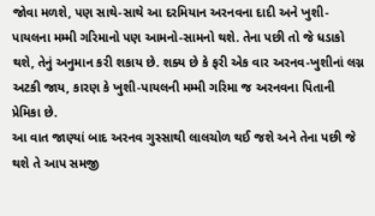જોવા મળશે, પણ સાથે-સાથે આ દરમિયાન અરનવના દાદી અને ખુશી-પાયલના મમ્મી ગરિમાનો પણ આમનો-સામનો થશે. તેના પછી તો જે ધડાકો થશે, તેનું અનુમાન કરી શકાય છે. શક્ય છે કે ફરી એક વાર અરનવ-ખુશીનાં લગ્ન અટકી જાય, કારણ કે ખુશી-પાયલની મમ્મી ગરિમા જ અરનવના પિતાની પ્રેમિકા છે.
આ વાત જાણ્યાં બાદ અરનવ ગુસ્સાથી લાલચોળ થઈ જશે અને તેના પછી જે થશે તે આપ સમજી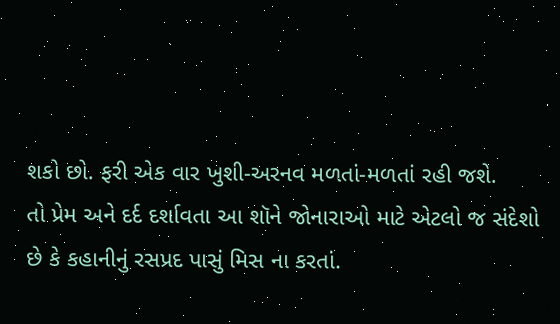શકો છો. ફરી એક વાર ખુશી-અરનવ મળતાં-મળતાં રહી જશે.
તો પ્રેમ અને દર્દ દર્શાવતા આ શૉને જોનારાઓ માટે એટલો જ સંદેશો છે કે કહાનીનું રસપ્રદ પાસું મિસ ના કરતાં.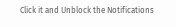Click it and Unblock the Notifications